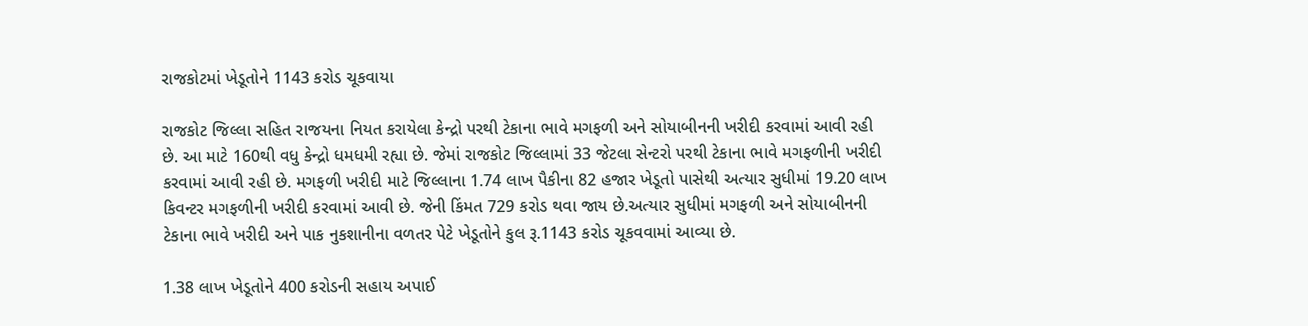રાજકોટમાં ખેડૂતોને 1143 કરોડ ચૂકવાયા

રાજકોટ જિલ્લા સહિત રાજયના નિયત કરાયેલા કેન્દ્રો પરથી ટેકાના ભાવે મગફળી અને સોયાબીનની ખરીદી કરવામાં આવી રહી છે. આ માટે 160થી વધુ કેન્દ્રો ધમધમી રહ્યા છે. જેમાં રાજકોટ જિલ્લામાં 33 જેટલા સેન્ટરો પરથી ટેકાના ભાવે મગફળીની ખરીદી કરવામાં આવી રહી છે. મગફળી ખરીદી માટે જિલ્લાના 1.74 લાખ પૈકીના 82 હજાર ખેડૂતો પાસેથી અત્યાર સુધીમાં 19.20 લાખ કિવન્ટર મગફળીની ખરીદી કરવામાં આવી છે. જેની કિંમત 729 કરોડ થવા જાય છે.અત્યાર સુધીમાં મગફળી અને સોયાબીનની ટેકાના ભાવે ખરીદી અને પાક નુકશાનીના વળતર પેટે ખેડૂતોને કુલ રૂ.1143 કરોડ ચૂકવવામાં આવ્યા છે.

1.38 લાખ ખેડૂતોને 400 કરોડની સહાય અપાઈ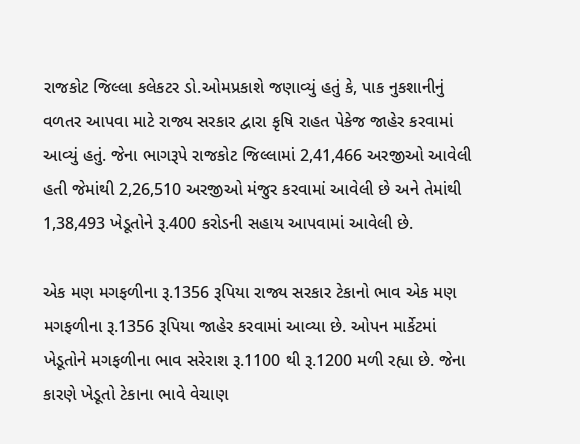રાજકોટ જિલ્લા કલેકટર ડો.ઓમપ્રકાશે જણાવ્યું હતું કે, પાક નુકશાનીનું વળતર આપવા માટે રાજ્ય સરકાર દ્વારા કૃષિ રાહત પેકેજ જાહેર કરવામાં આવ્યું હતું. જેના ભાગરૂપે રાજકોટ જિલ્લામાં 2,41,466 અરજીઓ આવેલી હતી જેમાંથી 2,26,510 અરજીઓ મંજુર કરવામાં આવેલી છે અને તેમાંથી 1,38,493 ખેડૂતોને રૂ.400 કરોડની સહાય આપવામાં આવેલી છે.

એક મણ મગફળીના રૂ.1356 રૂપિયા રાજ્ય સરકાર ટેકાનો ભાવ એક મણ મગફળીના રૂ.1356 રૂપિયા જાહેર કરવામાં આવ્યા છે. ઓપન માર્કેટમાં ખેડૂતોને મગફળીના ભાવ સરેરાશ રૂ.1100 થી રૂ.1200 મળી રહ્યા છે. જેના કારણે ખેડૂતો ટેકાના ભાવે વેચાણ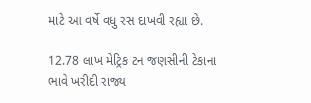માટે આ વર્ષે વધુ રસ દાખવી રહ્યા છે.

12.78 લાખ મેટ્રિક ટન જણસીની ટેકાના ભાવે ખરીદી રાજ્ય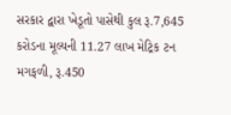સરકાર દ્વારા ખેડૂતો પાસેથી કુલ રૂ.7,645 કરોડના મૂલ્યની 11.27 લાખ મેટ્રિક ટન મગફળી, રૂ.450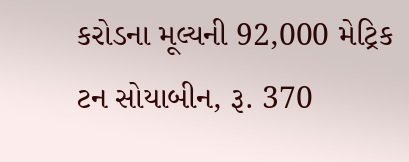કરોડના મૂલ્યની 92,000 મેટ્રિક ટન સોયાબીન, રૂ. 370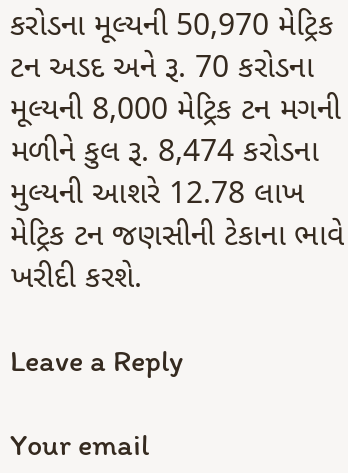કરોડના મૂલ્યની 50,970 મેટ્રિક ટન અડદ અને રૂ. 70 કરોડના મૂલ્યની 8,000 મેટ્રિક ટન મગની મળીને કુલ રૂ. 8,474 કરોડના મુલ્યની આશરે 12.78 લાખ મેટ્રિક ટન જણસીની ટેકાના ભાવે ખરીદી કરશે.

Leave a Reply

Your email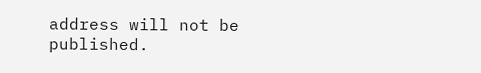address will not be published.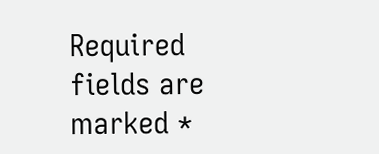Required fields are marked *